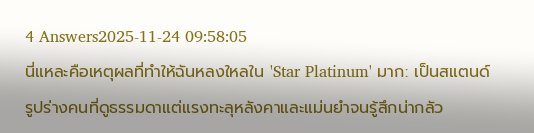4 Answers2025-11-24 09:58:05
นี่แหละคือเหตุผลที่ทำให้ฉันหลงใหลใน 'Star Platinum' มาก: เป็นสแตนด์รูปร่างคนที่ดูธรรมดาแต่แรงทะลุหลังคาและแม่นยำจนรู้สึกน่ากลัว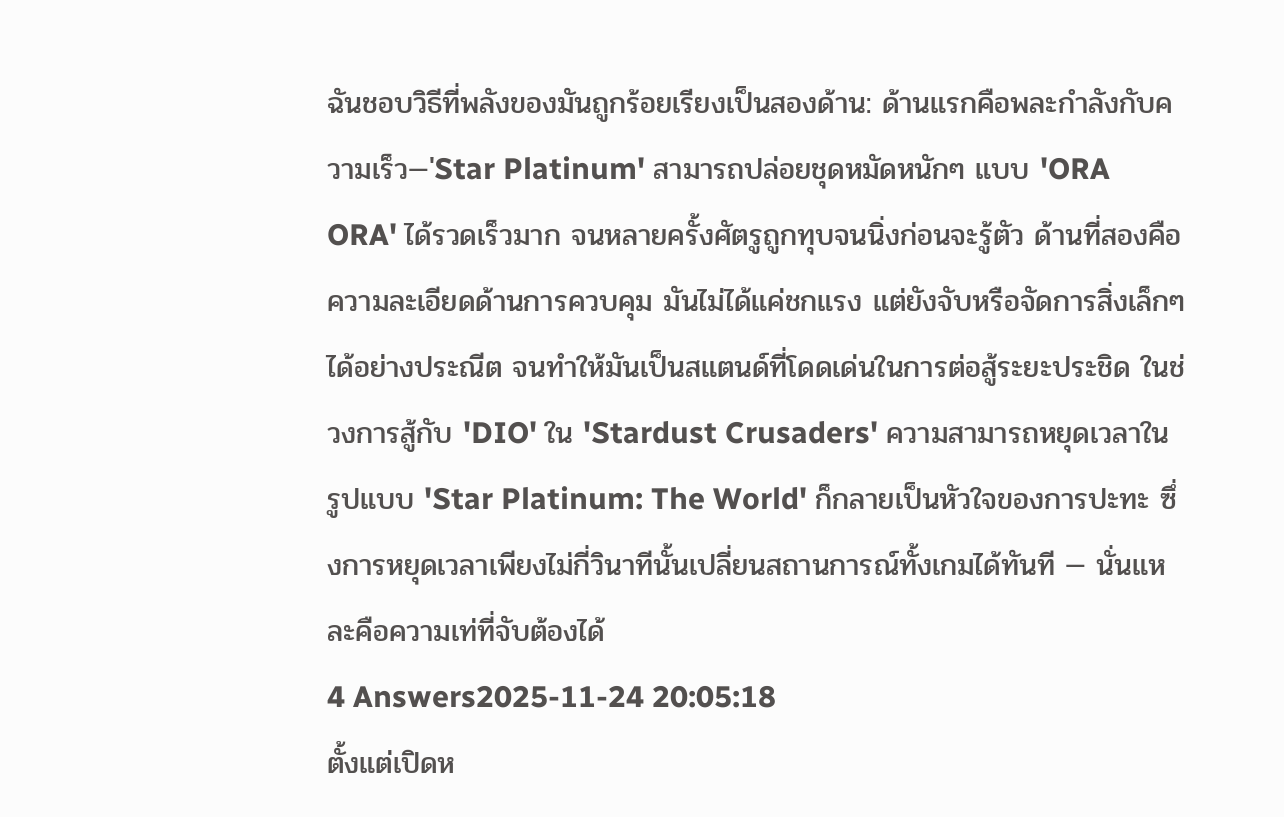ฉันชอบวิธีที่พลังของมันถูกร้อยเรียงเป็นสองด้าน: ด้านแรกคือพละกำลังกับความเร็ว—'Star Platinum' สามารถปล่อยชุดหมัดหนักๆ แบบ 'ORA ORA' ได้รวดเร็วมาก จนหลายครั้งศัตรูถูกทุบจนนิ่งก่อนจะรู้ตัว ด้านที่สองคือความละเอียดด้านการควบคุม มันไม่ได้แค่ชกแรง แต่ยังจับหรือจัดการสิ่งเล็กๆ ได้อย่างประณีต จนทำให้มันเป็นสแตนด์ที่โดดเด่นในการต่อสู้ระยะประชิด ในช่วงการสู้กับ 'DIO' ใน 'Stardust Crusaders' ความสามารถหยุดเวลาในรูปแบบ 'Star Platinum: The World' ก็กลายเป็นหัวใจของการปะทะ ซึ่งการหยุดเวลาเพียงไม่กี่วินาทีนั้นเปลี่ยนสถานการณ์ทั้งเกมได้ทันที — นั่นแหละคือความเท่ที่จับต้องได้
4 Answers2025-11-24 20:05:18
ตั้งแต่เปิดห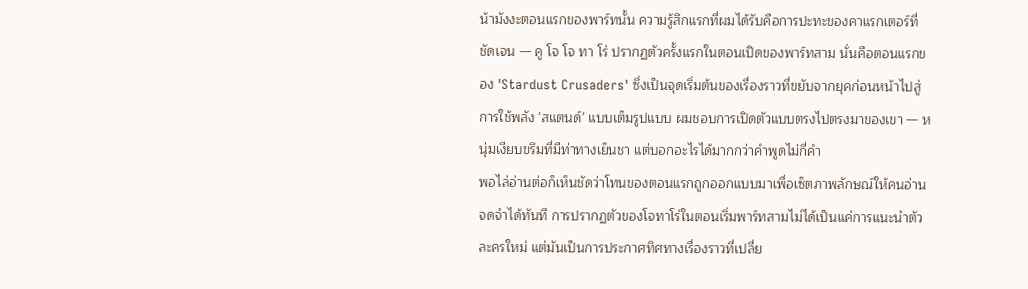น้ามังงะตอนแรกของพาร์ทนั้น ความรู้สึกแรกที่ผมได้รับคือการปะทะของคาแรกเตอร์ที่ชัดเจน — คู โจ โจ ทา โร่ ปรากฏตัวครั้งแรกในตอนเปิดของพาร์ทสาม นั่นคือตอนแรกของ 'Stardust Crusaders' ซึ่งเป็นจุดเริ่มต้นของเรื่องราวที่ขยับจากยุคก่อนหน้าไปสู่การใช้พลัง 'สแตนด์' แบบเต็มรูปแบบ ผมชอบการเปิดตัวแบบตรงไปตรงมาของเขา — หนุ่มเงียบขรึมที่มีท่าทางเย็นชา แต่บอกอะไรได้มากกว่าคำพูดไม่กี่คำ
พอไล่อ่านต่อก็เห็นชัดว่าโทนของตอนแรกถูกออกแบบมาเพื่อเซ็ตภาพลักษณ์ให้คนอ่านจดจำได้ทันที การปรากฏตัวของโจทาโร่ในตอนเริ่มพาร์ทสามไม่ได้เป็นแค่การแนะนำตัวละครใหม่ แต่มันเป็นการประกาศทิศทางเรื่องราวที่เปลี่ย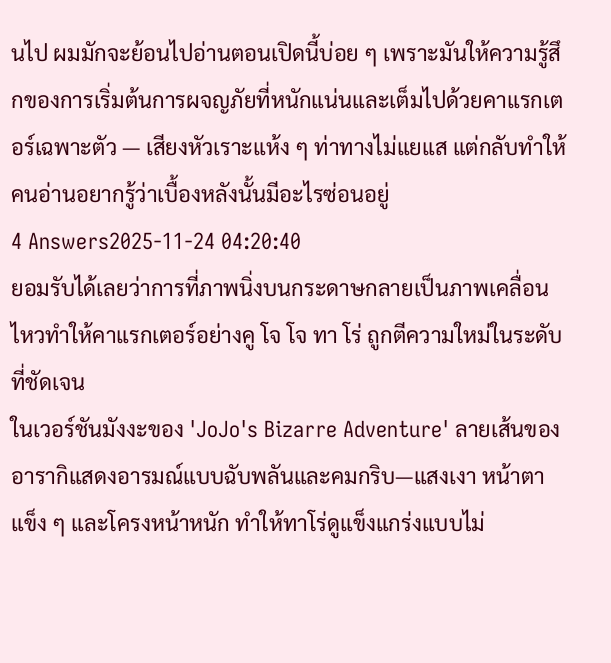นไป ผมมักจะย้อนไปอ่านตอนเปิดนี้บ่อย ๆ เพราะมันให้ความรู้สึกของการเริ่มต้นการผจญภัยที่หนักแน่นและเต็มไปด้วยคาแรกเตอร์เฉพาะตัว — เสียงหัวเราะแห้ง ๆ ท่าทางไม่แยแส แต่กลับทำให้คนอ่านอยากรู้ว่าเบื้องหลังนั้นมีอะไรซ่อนอยู่
4 Answers2025-11-24 04:20:40
ยอมรับได้เลยว่าการที่ภาพนิ่งบนกระดาษกลายเป็นภาพเคลื่อนไหวทำให้คาแรกเตอร์อย่างคู โจ โจ ทา โร่ ถูกตีความใหม่ในระดับที่ชัดเจน
ในเวอร์ชันมังงะของ 'JoJo's Bizarre Adventure' ลายเส้นของอารากิแสดงอารมณ์แบบฉับพลันและคมกริบ—แสงเงา หน้าตาแข็ง ๆ และโครงหน้าหนัก ทำให้ทาโร่ดูแข็งแกร่งแบบไม่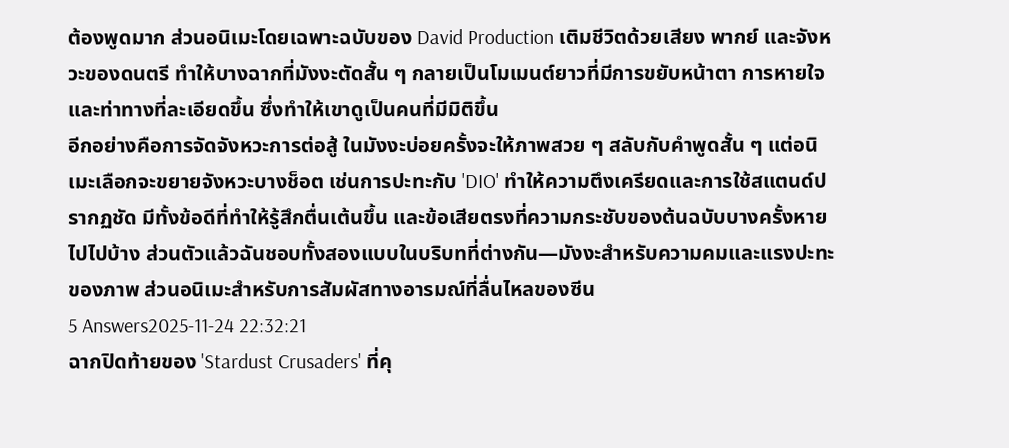ต้องพูดมาก ส่วนอนิเมะโดยเฉพาะฉบับของ David Production เติมชีวิตด้วยเสียง พากย์ และจังหวะของดนตรี ทำให้บางฉากที่มังงะตัดสั้น ๆ กลายเป็นโมเมนต์ยาวที่มีการขยับหน้าตา การหายใจ และท่าทางที่ละเอียดขึ้น ซึ่งทำให้เขาดูเป็นคนที่มีมิติขึ้น
อีกอย่างคือการจัดจังหวะการต่อสู้ ในมังงะบ่อยครั้งจะให้ภาพสวย ๆ สลับกับคำพูดสั้น ๆ แต่อนิเมะเลือกจะขยายจังหวะบางช็อต เช่นการปะทะกับ 'DIO' ทำให้ความตึงเครียดและการใช้สแตนด์ปรากฏชัด มีทั้งข้อดีที่ทำให้รู้สึกตื่นเต้นขึ้น และข้อเสียตรงที่ความกระชับของต้นฉบับบางครั้งหายไปไปบ้าง ส่วนตัวแล้วฉันชอบทั้งสองแบบในบริบทที่ต่างกัน—มังงะสำหรับความคมและแรงปะทะของภาพ ส่วนอนิเมะสำหรับการสัมผัสทางอารมณ์ที่ลื่นไหลของซีน
5 Answers2025-11-24 22:32:21
ฉากปิดท้ายของ 'Stardust Crusaders' ที่คุ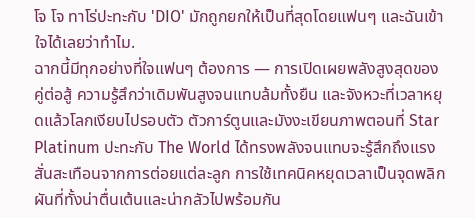โจ โจ ทาโร่ปะทะกับ 'DIO' มักถูกยกให้เป็นที่สุดโดยแฟนๆ และฉันเข้าใจได้เลยว่าทำไม.
ฉากนี้มีทุกอย่างที่ใจแฟนๆ ต้องการ — การเปิดเผยพลังสูงสุดของคู่ต่อสู้ ความรู้สึกว่าเดิมพันสูงจนแทบล้มทั้งยืน และจังหวะที่เวลาหยุดแล้วโลกเงียบไปรอบตัว ตัวการ์ตูนและมังงะเขียนภาพตอนที่ Star Platinum ปะทะกับ The World ได้ทรงพลังจนแทบจะรู้สึกถึงแรงสั่นสะเทือนจากการต่อยแต่ละลูก การใช้เทคนิคหยุดเวลาเป็นจุดพลิกผันที่ทั้งน่าตื่นเต้นและน่ากลัวไปพร้อมกัน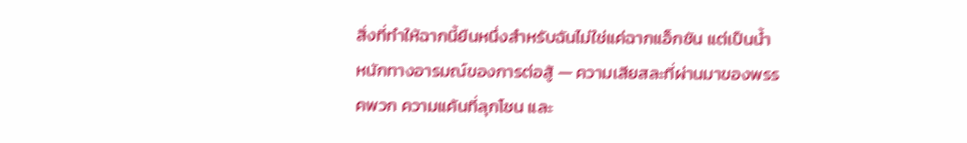สิ่งที่ทำให้ฉากนี้ยืนหนึ่งสำหรับฉันไม่ใช่แค่ฉากแอ็กชัน แต่เป็นน้ำหนักทางอารมณ์ของการต่อสู้ — ความเสียสละที่ผ่านมาของพรรคพวก ความแค้นที่ลุกโชน และ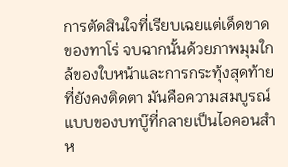การตัดสินใจที่เรียบเฉยแต่เด็ดขาดของทาโร่ จบฉากนั้นด้วยภาพมุมใกล้ของใบหน้าและการกระทุ้งสุดท้ายที่ยังคงติดตา มันคือความสมบูรณ์แบบของบทบู๊ที่กลายเป็นไอคอนสำห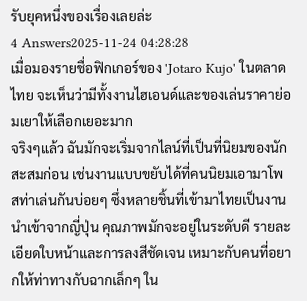รับยุคหนึ่งของเรื่องเลยล่ะ
4 Answers2025-11-24 04:28:28
เมื่อมองรายชื่อฟิกเกอร์ของ 'Jotaro Kujo' ในตลาดไทย จะเห็นว่ามีทั้งงานไฮเอนด์และของเล่นราคาย่อมเยาให้เลือกเยอะมาก
จริงๆแล้ว ฉันมักจะเริ่มจากไลน์ที่เป็นที่นิยมของนักสะสมก่อน เช่นงานแบบขยับได้ที่คนนิยมเอามาโพสท่าเล่นกันบ่อยๆ ซึ่งหลายชิ้นที่เข้ามาไทยเป็นงานนำเข้าจากญี่ปุ่น คุณภาพมักจะอยู่ในระดับดี รายละเอียดใบหน้าและการลงสีชัดเจน เหมาะกับคนที่อยากให้ท่าทางกับฉากเล็กๆ ใน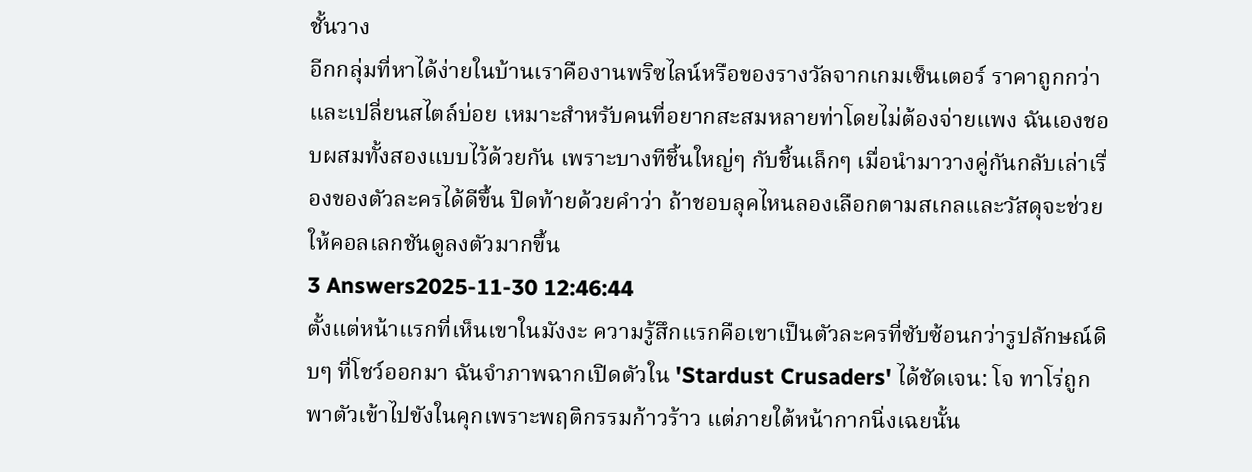ชั้นวาง
อีกกลุ่มที่หาได้ง่ายในบ้านเราคืองานพริซไลน์หรือของรางวัลจากเกมเซ็นเตอร์ ราคาถูกกว่าและเปลี่ยนสไตล์บ่อย เหมาะสำหรับคนที่อยากสะสมหลายท่าโดยไม่ต้องจ่ายแพง ฉันเองชอบผสมทั้งสองแบบไว้ด้วยกัน เพราะบางทีชิ้นใหญ่ๆ กับชิ้นเล็กๆ เมื่อนำมาวางคู่กันกลับเล่าเรื่องของตัวละครได้ดีขึ้น ปิดท้ายด้วยคำว่า ถ้าชอบลุคไหนลองเลือกตามสเกลและวัสดุจะช่วยให้คอลเลกชันดูลงตัวมากขึ้น
3 Answers2025-11-30 12:46:44
ตั้งแต่หน้าแรกที่เห็นเขาในมังงะ ความรู้สึกแรกคือเขาเป็นตัวละครที่ซับซ้อนกว่ารูปลักษณ์ดิบๆ ที่โชว์ออกมา ฉันจำภาพฉากเปิดตัวใน 'Stardust Crusaders' ได้ชัดเจน: โจ ทาโร่ถูกพาตัวเข้าไปขังในคุกเพราะพฤติกรรมก้าวร้าว แต่ภายใต้หน้ากากนิ่งเฉยนั้น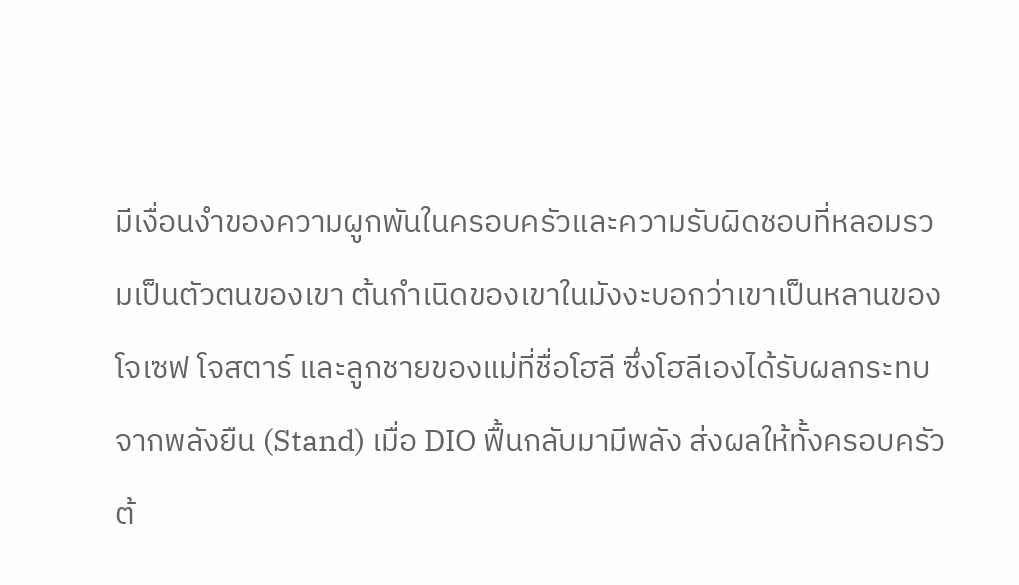มีเงื่อนงำของความผูกพันในครอบครัวและความรับผิดชอบที่หลอมรวมเป็นตัวตนของเขา ต้นกำเนิดของเขาในมังงะบอกว่าเขาเป็นหลานของโจเซฟ โจสตาร์ และลูกชายของแม่ที่ชื่อโฮลี ซึ่งโฮลีเองได้รับผลกระทบจากพลังยืน (Stand) เมื่อ DIO ฟื้นกลับมามีพลัง ส่งผลให้ทั้งครอบครัวต้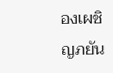องเผชิญภยัน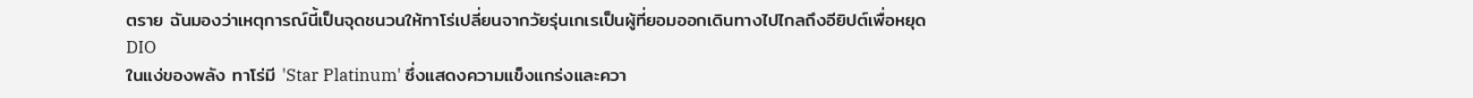ตราย ฉันมองว่าเหตุการณ์นี้เป็นจุดชนวนให้ทาโร่เปลี่ยนจากวัยรุ่นเกเรเป็นผู้ที่ยอมออกเดินทางไปไกลถึงอียิปต์เพื่อหยุด DIO
ในแง่ของพลัง ทาโร่มี 'Star Platinum' ซึ่งแสดงความแข็งแกร่งและควา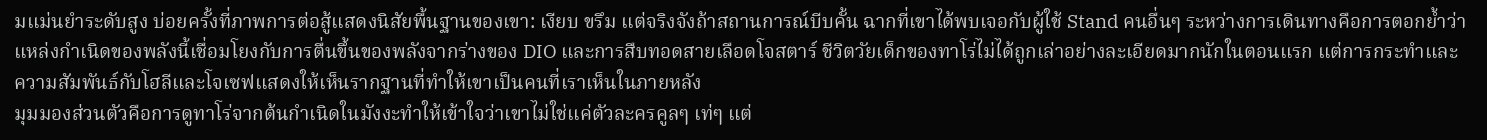มแม่นยำระดับสูง บ่อยครั้งที่ภาพการต่อสู้แสดงนิสัยพื้นฐานของเขา: เงียบ ขรึม แต่จริงจังถ้าสถานการณ์บีบคั้น ฉากที่เขาได้พบเจอกับผู้ใช้ Stand คนอื่นๆ ระหว่างการเดินทางคือการตอกย้ำว่าแหล่งกำเนิดของพลังนี้เชื่อมโยงกับการตื่นขึ้นของพลังจากร่างของ DIO และการสืบทอดสายเลือดโจสตาร์ ชีวิตวัยเด็กของทาโร่ไม่ได้ถูกเล่าอย่างละเอียดมากนักในตอนแรก แต่การกระทำและความสัมพันธ์กับโฮลีและโจเซฟแสดงให้เห็นรากฐานที่ทำให้เขาเป็นคนที่เราเห็นในภายหลัง
มุมมองส่วนตัวคือการดูทาโร่จากต้นกำเนิดในมังงะทำให้เข้าใจว่าเขาไม่ใช่แค่ตัวละครคูลๆ เท่ๆ แต่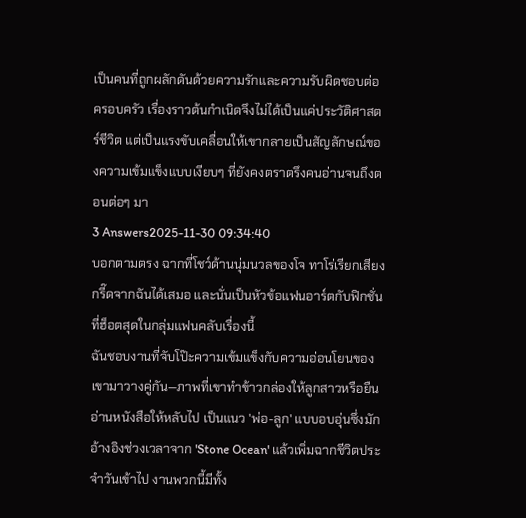เป็นคนที่ถูกผลักดันด้วยความรักและความรับผิดชอบต่อครอบครัว เรื่องราวต้นกำเนิดจึงไม่ได้เป็นแค่ประวัติศาสตร์ชีวิต แต่เป็นแรงขับเคลื่อนให้เขากลายเป็นสัญลักษณ์ของความเข้มแข็งแบบเงียบๆ ที่ยังคงตราตรึงคนอ่านจนถึงตอนต่อๆ มา
3 Answers2025-11-30 09:34:40
บอกตามตรง ฉากที่โชว์ด้านนุ่มนวลของโจ ทาโร่เรียกเสียงกรี๊ดจากฉันได้เสมอ และนั่นเป็นหัวข้อแฟนอาร์ตกับฟิกชั่นที่ฮ็อตสุดในกลุ่มแฟนคลับเรื่องนี้
ฉันชอบงานที่จับโป๊ะความเข้มแข็งกับความอ่อนโยนของเขามาวางคู่กัน—ภาพที่เขาทำข้าวกล่องให้ลูกสาวหรือยืนอ่านหนังสือให้หลับไป เป็นแนว 'พ่อ-ลูก' แบบอบอุ่นซึ่งมักอ้างอิงช่วงเวลาจาก 'Stone Ocean' แล้วเพิ่มฉากชีวิตประจำวันเข้าไป งานพวกนี้มีทั้ง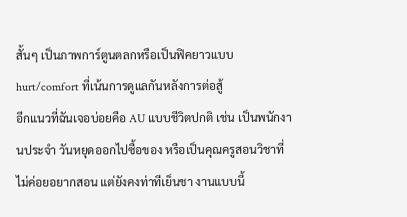สั้นๆ เป็นภาพการ์ตูนตลกหรือเป็นฟิคยาวแบบ hurt/comfort ที่เน้นการดูแลกันหลังการต่อสู้
อีกแนวที่ฉันเจอบ่อยคือ AU แบบชีวิตปกติ เช่น เป็นพนักงานประจำ วันหยุดออกไปซื้อของ หรือเป็นคุณครูสอนวิชาที่ไม่ค่อยอยากสอน แต่ยังคงท่าทีเย็นชา งานแบบนี้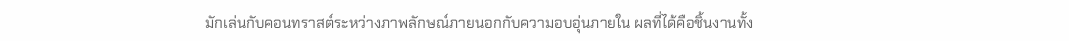มักเล่นกับคอนทราสต์ระหว่างภาพลักษณ์ภายนอกกับความอบอุ่นภายใน ผลที่ได้คือชิ้นงานทั้ง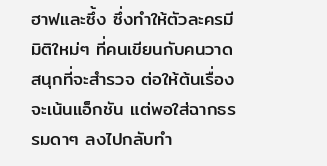ฮาฟและซึ้ง ซึ่งทำให้ตัวละครมีมิติใหม่ๆ ที่คนเขียนกับคนวาดสนุกที่จะสำรวจ ต่อให้ต้นเรื่องจะเน้นแอ็กชัน แต่พอใส่ฉากธรรมดาๆ ลงไปกลับทำ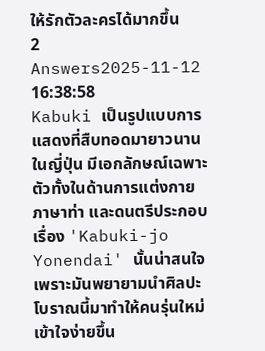ให้รักตัวละครได้มากขึ้น
2 Answers2025-11-12 16:38:58
Kabuki เป็นรูปแบบการแสดงที่สืบทอดมายาวนานในญี่ปุ่น มีเอกลักษณ์เฉพาะตัวทั้งในด้านการแต่งกาย ภาษาท่า และดนตรีประกอบ เรื่อง 'Kabuki-jo Yonendai' นั้นน่าสนใจเพราะมันพยายามนำศิลปะโบราณนี้มาทำให้คนรุ่นใหม่เข้าใจง่ายขึ้น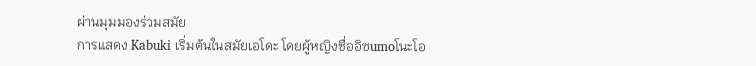ผ่านมุมมองร่วมสมัย
การแสดง Kabuki เริ่มต้นในสมัยเอโดะ โดยผู้หญิงชื่ออิซumoโนะโอ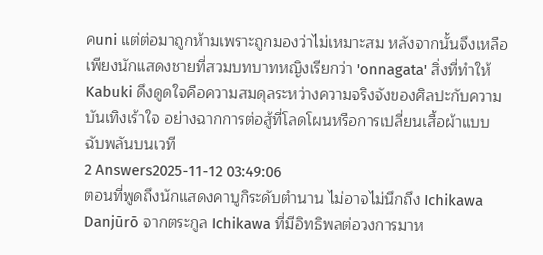คuni แต่ต่อมาถูกห้ามเพราะถูกมองว่าไม่เหมาะสม หลังจากนั้นจึงเหลือเพียงนักแสดงชายที่สวมบทบาทหญิงเรียกว่า 'onnagata' สิ่งที่ทำให้ Kabuki ดึงดูดใจคือความสมดุลระหว่างความจริงจังของศิลปะกับความบันเทิงเร้าใจ อย่างฉากการต่อสู้ที่โลดโผนหรือการเปลี่ยนเสื้อผ้าแบบฉับพลันบนเวที
2 Answers2025-11-12 03:49:06
ตอนที่พูดถึงนักแสดงคาบูกิระดับตำนาน ไม่อาจไม่นึกถึง Ichikawa Danjūrō จากตระกูล Ichikawa ที่มีอิทธิพลต่อวงการมาห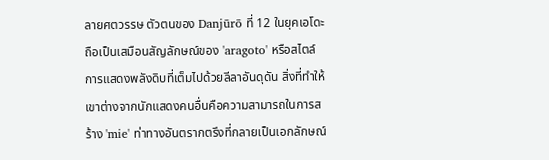ลายศตวรรษ ตัวตนของ Danjūrō ที่ 12 ในยุคเอโดะถือเป็นเสมือนสัญลักษณ์ของ 'aragoto' หรือสไตล์การแสดงพลังดิบที่เต็มไปด้วยลีลาอันดุดัน สิ่งที่ทำให้เขาต่างจากนักแสดงคนอื่นคือความสามารถในการสร้าง 'mie' ท่าทางอันตรากตรึงที่กลายเป็นเอกลักษณ์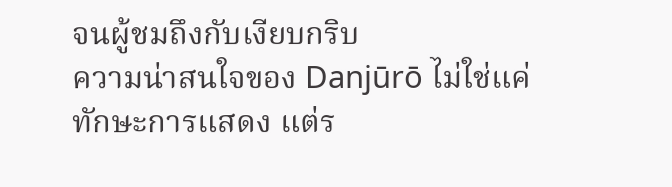จนผู้ชมถึงกับเงียบกริบ
ความน่าสนใจของ Danjūrō ไม่ใช่แค่ทักษะการแสดง แต่ร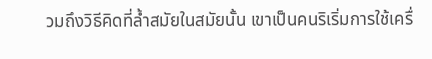วมถึงวิธีคิดที่ล้ำสมัยในสมัยนั้น เขาเป็นคนริเริ่มการใช้เครื่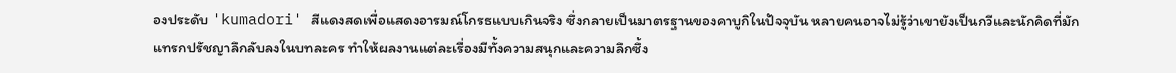องประดับ 'kumadori' สีแดงสดเพื่อแสดงอารมณ์โกรธแบบเกินจริง ซึ่งกลายเป็นมาตรฐานของคาบูกิในปัจจุบัน หลายคนอาจไม่รู้ว่าเขายังเป็นกวีและนักคิดที่มักแทรกปรัชญาลึกลับลงในบทละคร ทำให้ผลงานแต่ละเรื่องมีทั้งความสนุกและความลึกซึ้ง